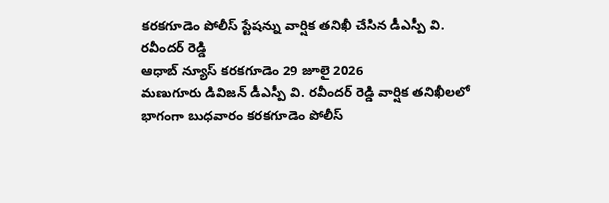కరకగూడెం పోలీస్ స్టేషన్ను వార్షిక తనిఖీ చేసిన డీఎస్పీ వి. రవీందర్ రెడ్డి
ఆధాబ్ న్యూస్ కరకగూడెం 29 జూలై 2026
మణుగూరు డివిజన్ డీఎస్పీ వి. రవీందర్ రెడ్డి వార్షిక తనిఖీలలో భాగంగా బుధవారం కరకగూడెం పోలీస్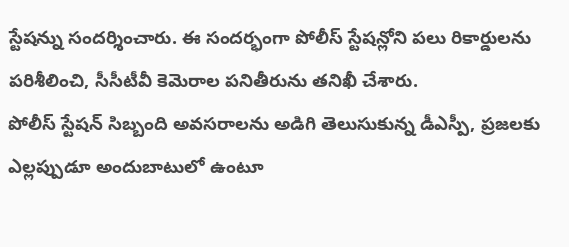స్టేషన్ను సందర్శించారు. ఈ సందర్భంగా పోలీస్ స్టేషన్లోని పలు రికార్డులను పరిశీలించి, సీసీటీవీ కెమెరాల పనితీరును తనిఖీ చేశారు.
పోలీస్ స్టేషన్ సిబ్బంది అవసరాలను అడిగి తెలుసుకున్న డీఎస్పీ, ప్రజలకు ఎల్లప్పుడూ అందుబాటులో ఉంటూ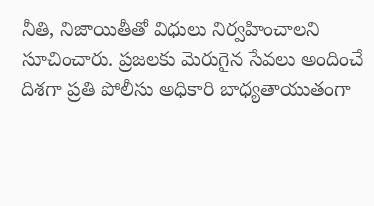నీతి, నిజాయితీతో విధులు నిర్వహించాలని సూచించారు. ప్రజలకు మెరుగైన సేవలు అందించే దిశగా ప్రతి పోలీసు అధికారి బాధ్యతాయుతంగా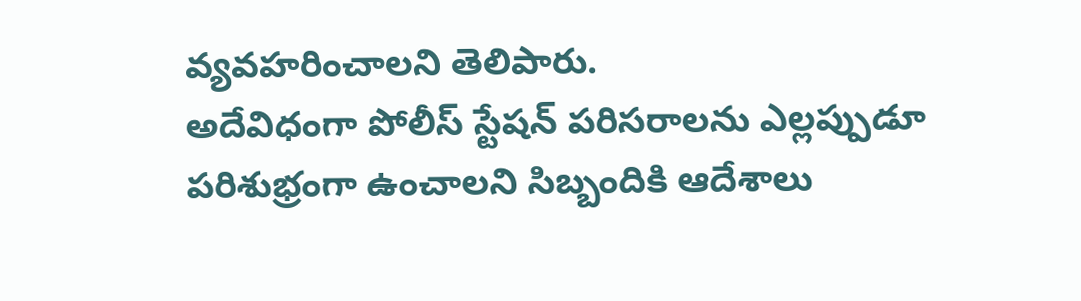వ్యవహరించాలని తెలిపారు.
అదేవిధంగా పోలీస్ స్టేషన్ పరిసరాలను ఎల్లప్పుడూ పరిశుభ్రంగా ఉంచాలని సిబ్బందికి ఆదేశాలు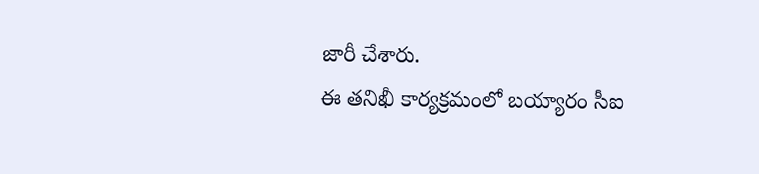జారీ చేశారు.
ఈ తనిఖీ కార్యక్రమంలో బయ్యారం సీఐ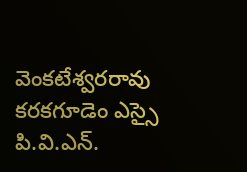వెంకటేశ్వరరావు కరకగూడెం ఎస్సై పి.వి.ఎన్.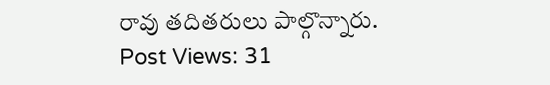రావు తదితరులు పాల్గొన్నారు.
Post Views: 31